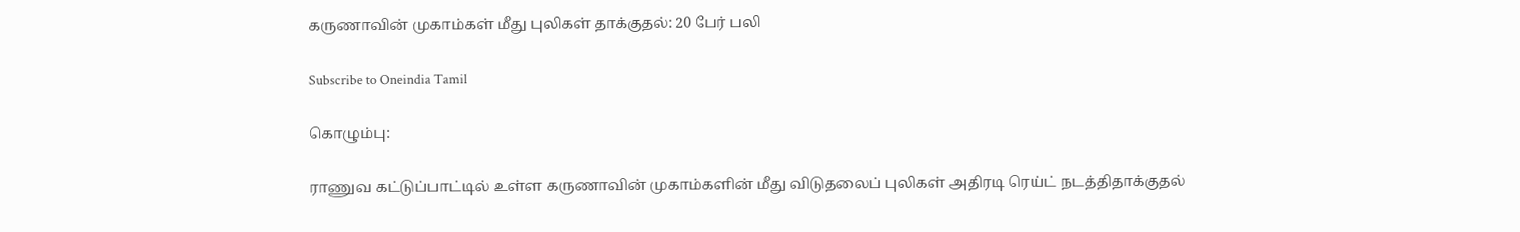கருணாவின் முகாம்கள் மீது புலிகள் தாக்குதல்: 20 பேர் பலி

Subscribe to Oneindia Tamil

கொழும்பு:

ராணுவ கட்டுப்பாட்டில் உள்ள கருணாவின் முகாம்களின் மீது விடுதலைப் புலிகள் அதிரடி ரெய்ட் நடத்திதாக்குதல்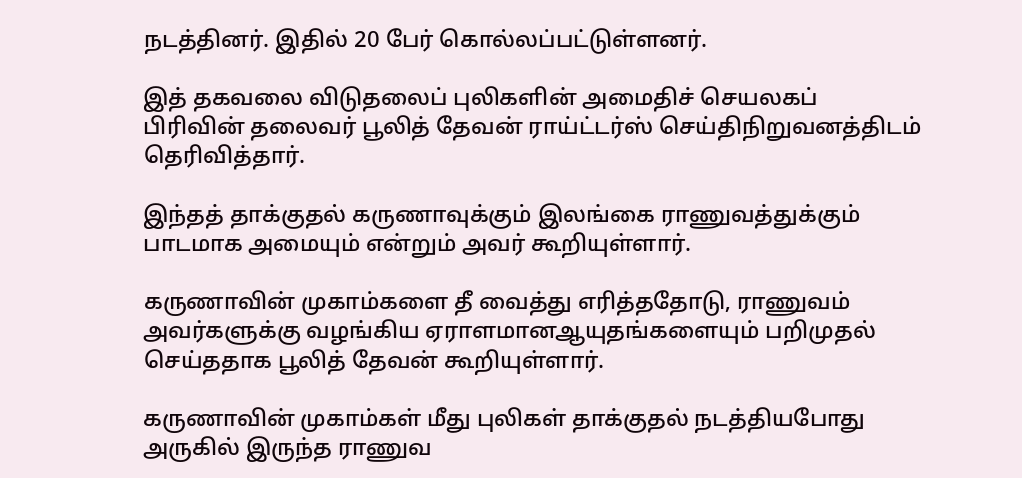நடத்தினர். இதில் 20 பேர் கொல்லப்பட்டுள்ளனர்.

இத் தகவலை விடுதலைப் புலிகளின் அமைதிச் செயலகப் பிரிவின் தலைவர் பூலித் தேவன் ராய்ட்டர்ஸ் செய்திநிறுவனத்திடம் தெரிவித்தார்.

இந்தத் தாக்குதல் கருணாவுக்கும் இலங்கை ராணுவத்துக்கும் பாடமாக அமையும் என்றும் அவர் கூறியுள்ளார்.

கருணாவின் முகாம்களை தீ வைத்து எரித்ததோடு, ராணுவம் அவர்களுக்கு வழங்கிய ஏராளமானஆயுதங்களையும் பறிமுதல் செய்ததாக பூலித் தேவன் கூறியுள்ளார்.

கருணாவின் முகாம்கள் மீது புலிகள் தாக்குதல் நடத்தியபோது அருகில் இருந்த ராணுவ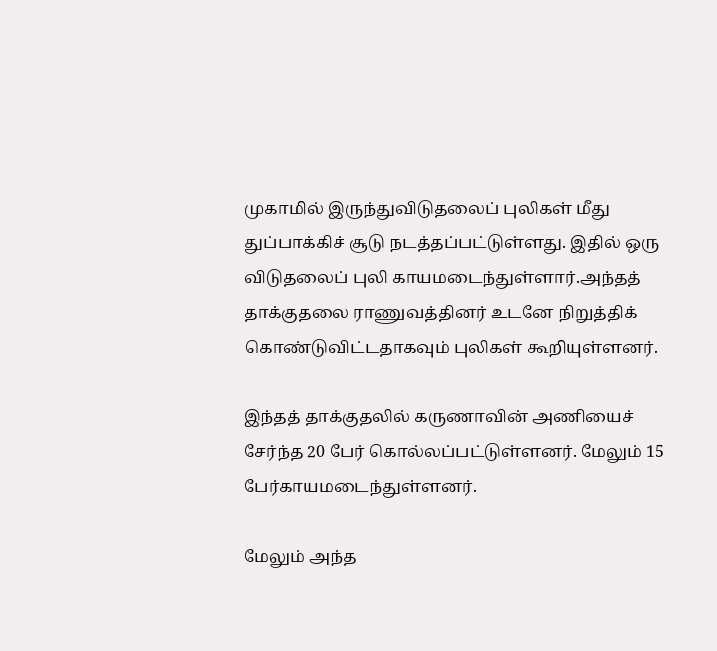முகாமில் இருந்துவிடுதலைப் புலிகள் மீது துப்பாக்கிச் சூடு நடத்தப்பட்டுள்ளது. இதில் ஒரு விடுதலைப் புலி காயமடைந்துள்ளார்.அந்தத் தாக்குதலை ராணுவத்தினர் உடனே நிறுத்திக் கொண்டுவிட்டதாகவும் புலிகள் கூறியுள்ளனர்.

இந்தத் தாக்குதலில் கருணாவின் அணியைச் சேர்ந்த 20 பேர் கொல்லப்பட்டுள்ளனர். மேலும் 15 பேர்காயமடைந்துள்ளனர்.

மேலும் அந்த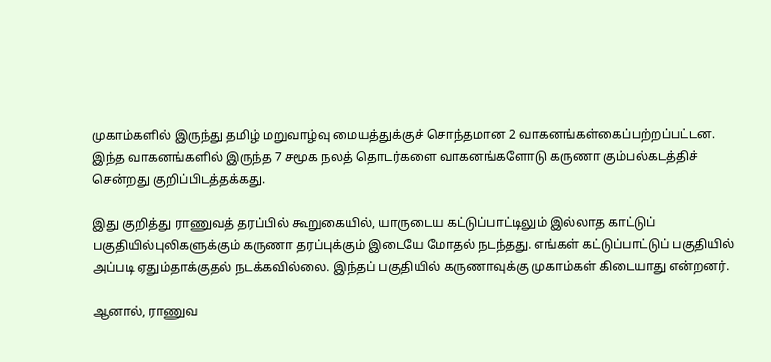முகாம்களில் இருந்து தமிழ் மறுவாழ்வு மையத்துக்குச் சொந்தமான 2 வாகனங்கள்கைப்பற்றப்பட்டன. இந்த வாகனங்களில் இருந்த 7 சமூக நலத் தொடர்களை வாகனங்களோடு கருணா கும்பல்கடத்திச் சென்றது குறிப்பிடத்தக்கது.

இது குறித்து ராணுவத் தரப்பில் கூறுகையில், யாருடைய கட்டுப்பாட்டிலும் இல்லாத காட்டுப் பகுதியில்புலிகளுக்கும் கருணா தரப்புக்கும் இடையே மோதல் நடந்தது. எங்கள் கட்டுப்பாட்டுப் பகுதியில் அப்படி ஏதும்தாக்குதல் நடக்கவில்லை. இந்தப் பகுதியில் கருணாவுக்கு முகாம்கள் கிடையாது என்றனர்.

ஆனால், ராணுவ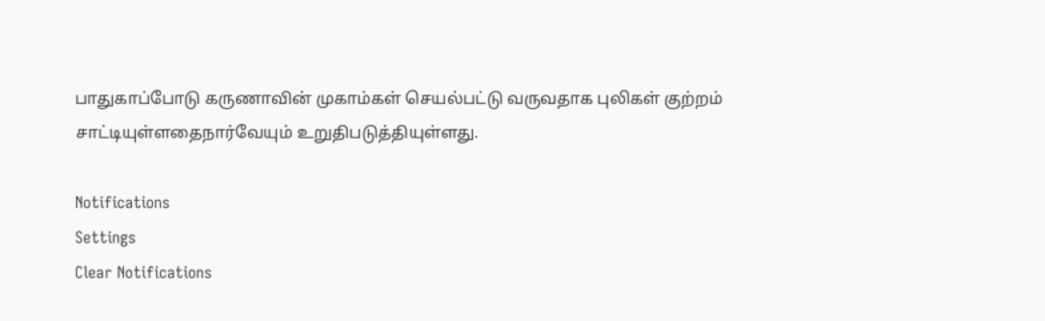பாதுகாப்போடு கருணாவின் முகாம்கள் செயல்பட்டு வருவதாக புலிகள் குற்றம் சாட்டியுள்ளதைநார்வேயும் உறுதிபடுத்தியுள்ளது.

Notifications
Settings
Clear Notifications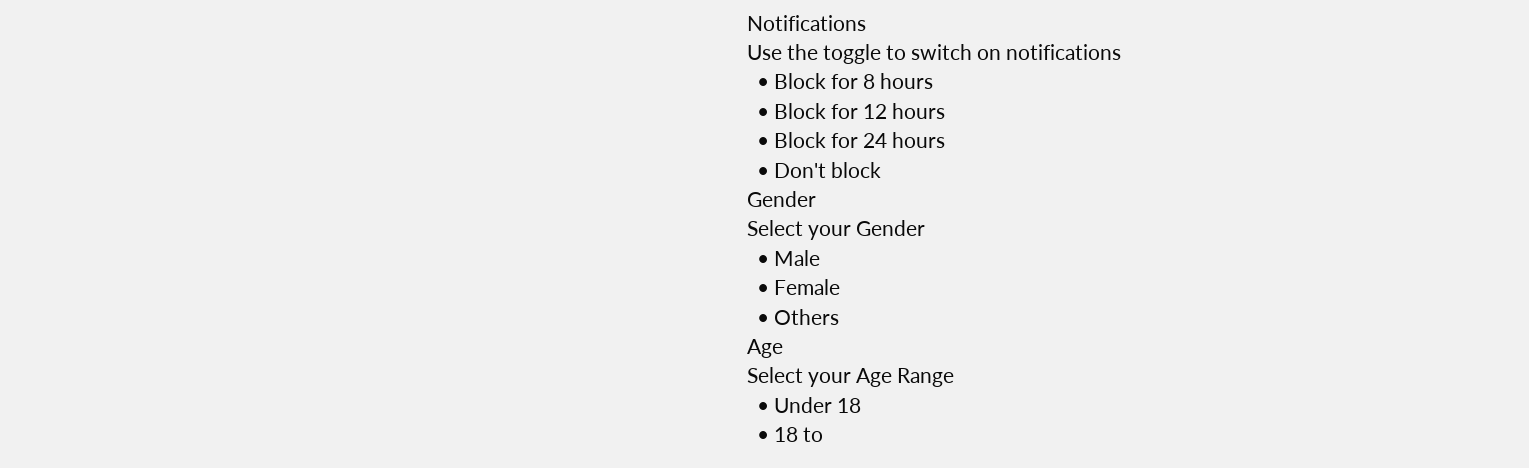Notifications
Use the toggle to switch on notifications
  • Block for 8 hours
  • Block for 12 hours
  • Block for 24 hours
  • Don't block
Gender
Select your Gender
  • Male
  • Female
  • Others
Age
Select your Age Range
  • Under 18
  • 18 to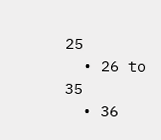25
  • 26 to 35
  • 36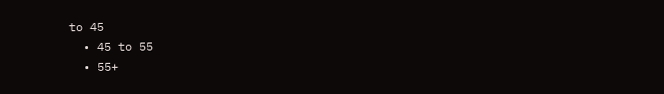to 45
  • 45 to 55
  • 55+